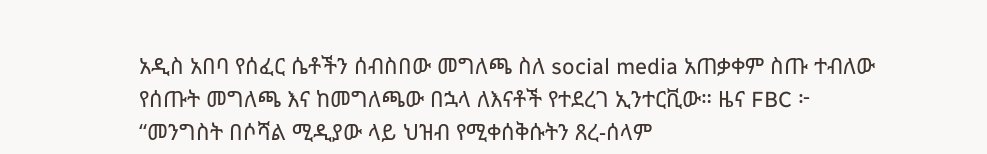አዲስ አበባ የሰፈር ሴቶችን ሰብስበው መግለጫ ስለ social media አጠቃቀም ስጡ ተብለው የሰጡት መግለጫ እና ከመግለጫው በኋላ ለእናቶች የተደረገ ኢንተርቪው። ዜና FBC ፦ “መንግስት በሶሻል ሚዲያው ላይ ህዝብ የሚቀሰቅሱትን ጸረ-ሰላም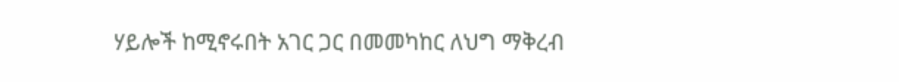ሃይሎች ከሚኖሩበት አገር ጋር በመመካከር ለህግ ማቅረብ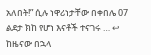አለበት!” ሲሉ ነዋሪነታቸው በቀበሌ 07 ልደታ ክከ የሆነ እናቶች ተናገሩ … ↩ ከዜናው በኋላ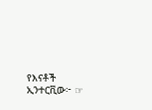የእናቶች ኢንተርቪው፦ ☞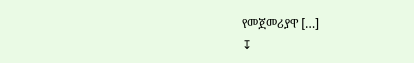የመጀመሪያዋ […]
↧